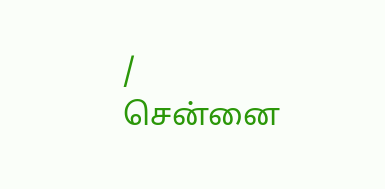/
சென்னை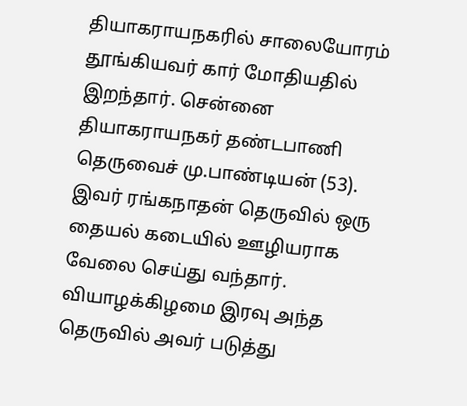தியாகராயநகரில் சாலையோரம் தூங்கியவர் கார் மோதியதில் இறந்தார். சென்னை தியாகராயநகர் தண்டபாணி தெருவைச் மு.பாண்டியன் (53). இவர் ரங்கநாதன் தெருவில் ஒரு தையல் கடையில் ஊழியராக வேலை செய்து வந்தார். வியாழக்கிழமை இரவு அந்த தெருவில் அவர் படுத்து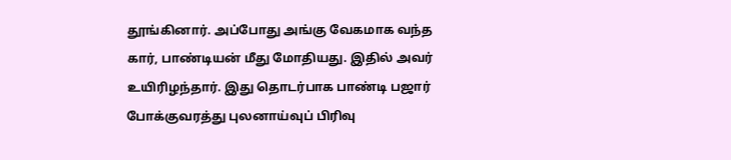தூங்கினார். அப்போது அங்கு வேகமாக வந்த கார், பாண்டியன் மீது மோதியது. இதில் அவர் உயிரிழந்தார். இது தொடர்பாக பாண்டி பஜார் போக்குவரத்து புலனாய்வுப் பிரிவு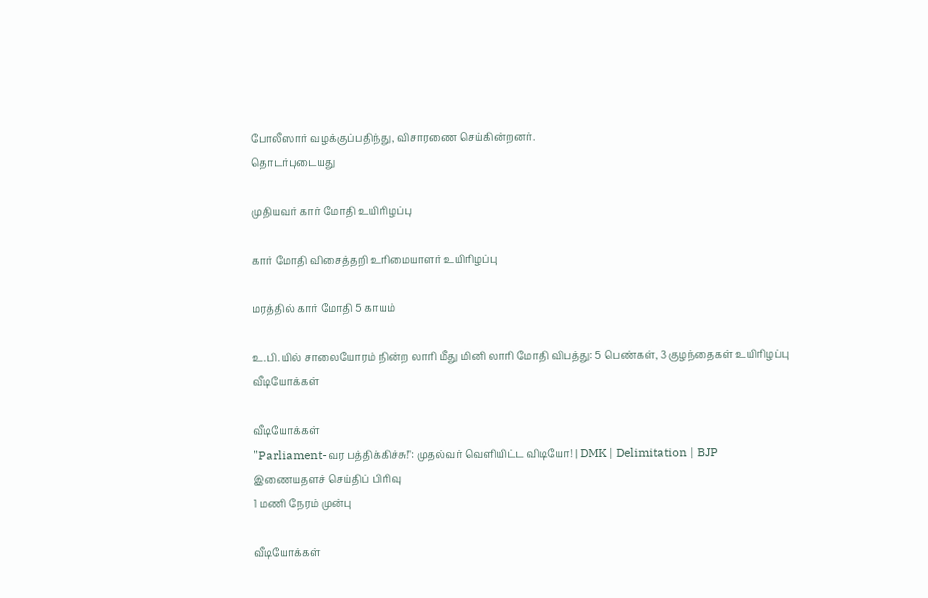போலீஸார் வழக்குப்பதிந்து, விசாரணை செய்கின்றனர்.
தொடர்புடையது

முதியவர் கார் மோதி உயிரிழப்பு

கார் மோதி விசைத்தறி உரிமையாளர் உயிரிழப்பு

மரத்தில் கார் மோதி 5 காயம்

உ.பி.யில் சாலையோரம் நின்ற லாரி மீது மினி லாரி மோதி விபத்து: 5 பெண்கள், 3 குழந்தைகள் உயிரிழப்பு
வீடியோக்கள்

வீடியோக்கள்
"Parliament-வர பத்திக்கிச்சு!": முதல்வர் வெளியிட்ட விடியோ! | DMK | Delimitation | BJP
இணையதளச் செய்திப் பிரிவு
1 மணி நேரம் முன்பு

வீடியோக்கள்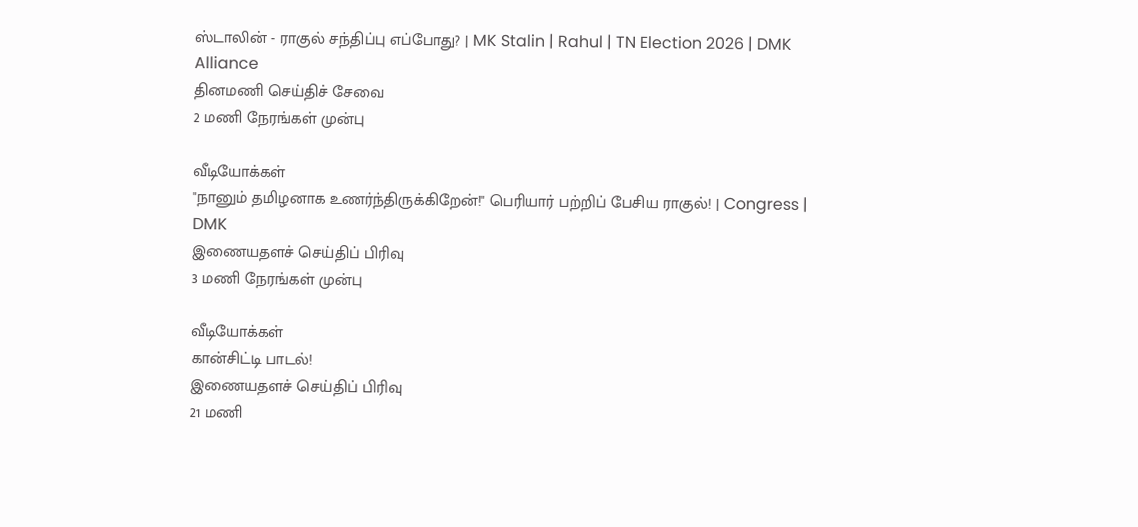ஸ்டாலின் - ராகுல் சந்திப்பு எப்போது? | MK Stalin | Rahul | TN Election 2026 | DMK Alliance
தினமணி செய்திச் சேவை
2 மணி நேரங்கள் முன்பு

வீடியோக்கள்
"நானும் தமிழனாக உணர்ந்திருக்கிறேன்!" பெரியார் பற்றிப் பேசிய ராகுல்! | Congress | DMK
இணையதளச் செய்திப் பிரிவு
3 மணி நேரங்கள் முன்பு

வீடியோக்கள்
கான்சிட்டி பாடல்!
இணையதளச் செய்திப் பிரிவு
21 மணி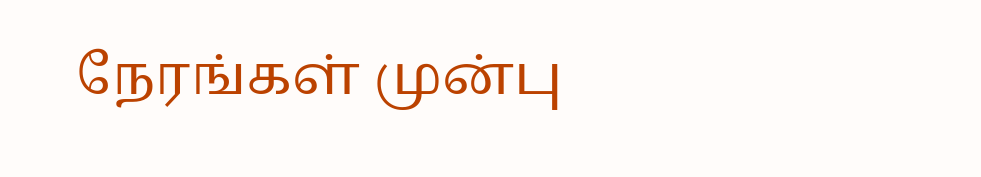நேரங்கள் முன்பு